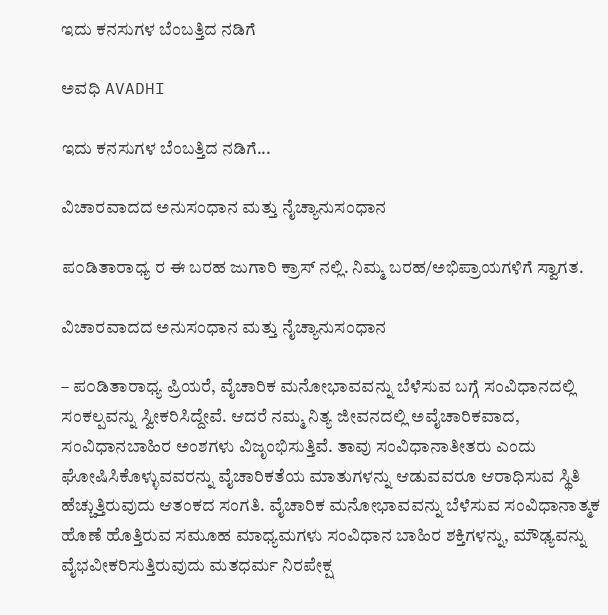ಇದು ಕನಸುಗಳ ಬೆಂಬತ್ತಿದ ನಡಿಗೆ‍

ಅವಧಿ AVADHI

ಇದು ಕನಸುಗಳ ಬೆಂಬತ್ತಿದ ನಡಿಗೆ...

ವಿಚಾರವಾದದ ಅನುಸಂಧಾನ ಮತ್ತು ನೈಚ್ಯಾನುಸಂಧಾನ

ಪ೦ಡಿತಾರಾಧ್ಯ ರ ಈ ಬರಹ ಜುಗಾರಿ ಕ್ರಾಸ್ ನಲ್ಲಿ. ನಿಮ್ಮ ಬರಹ/ಅಭಿಪ್ರಾಯಗಳಿಗೆ ಸ್ವಾಗತ.

ವಿಚಾರವಾದದ ಅನುಸಂಧಾನ ಮತ್ತು ನೈಚ್ಯಾನುಸಂಧಾನ

– ಪ೦ಡಿತಾರಾಧ್ಯ ಪ್ರಿಯರೆ, ವೈಚಾರಿಕ ಮನೋಭಾವವನ್ನು ಬೆಳೆಸುವ ಬಗ್ಗೆ ಸಂವಿಧಾನದಲ್ಲಿ ಸಂಕಲ್ಪವನ್ನು ಸ್ವೀಕರಿಸಿದ್ದೇವೆ. ಆದರೆ ನಮ್ಮ ನಿತ್ಯ ಜೀವನದಲ್ಲಿ ಅವೈಚಾರಿಕವಾದ, ಸಂವಿಧಾನಬಾಹಿರ ಅಂಶಗಳು ವಿಜೃಂಭಿಸುತ್ತಿವೆ. ತಾವು ಸಂವಿಧಾನಾತೀತರು ಎಂದು ಘೋಷಿಸಿಕೊಳ್ಳುವವರನ್ನು ವೈಚಾರಿಕತೆಯ ಮಾತುಗಳನ್ನು ಆಡುವವರೂ ಆರಾಧಿಸುವ ಸ್ಥಿತಿ ಹೆಚ್ಚುತ್ತಿರುವುದು ಆತಂಕದ ಸಂಗತಿ. ವೈಚಾರಿಕ ಮನೋಭಾವವನ್ನು ಬೆಳೆಸುವ ಸಂವಿಧಾನಾತ್ಮಕ ಹೊಣೆ ಹೊತ್ತಿರುವ ಸಮೂಹ ಮಾಧ್ಯಮಗಳು ಸಂವಿಧಾನ ಬಾಹಿರ ಶಕ್ತಿಗಳನ್ನು, ಮೌಢ್ಯವನ್ನು ವೈಭವೀಕರಿಸುತ್ತಿರುವುದು ಮತಧರ್ಮ ನಿರಪೇಕ್ಷ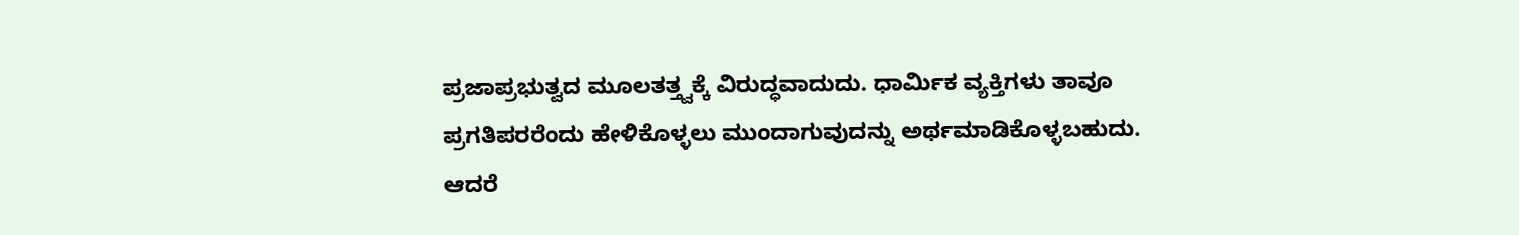ಪ್ರಜಾಪ್ರಭುತ್ವದ ಮೂಲತತ್ತ್ವಕ್ಕೆ ವಿರುದ್ಧವಾದುದು. ಧಾರ್ಮಿಕ ವ್ಯಕ್ತಿಗಳು ತಾವೂ ಪ್ರಗತಿಪರರೆಂದು ಹೇಳಿಕೊಳ್ಳಲು ಮುಂದಾಗುವುದನ್ನು ಅರ್ಥಮಾಡಿಕೊಳ್ಳಬಹುದು. ಆದರೆ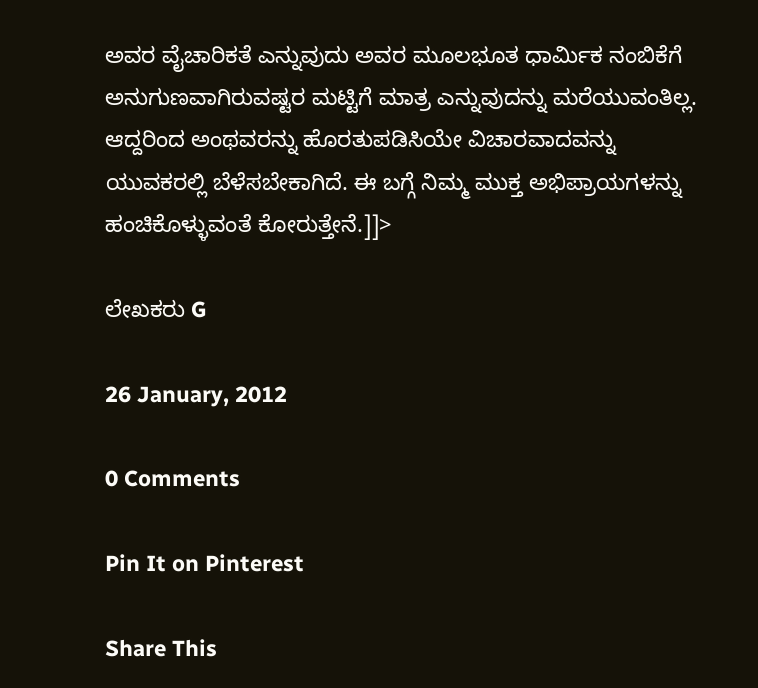ಅವರ ವೈಚಾರಿಕತೆ ಎನ್ನುವುದು ಅವರ ಮೂಲಭೂತ ಧಾರ್ಮಿಕ ನಂಬಿಕೆಗೆ ಅನುಗುಣವಾಗಿರುವಷ್ಟರ ಮಟ್ಟಿಗೆ ಮಾತ್ರ ಎನ್ನುವುದನ್ನು ಮರೆಯುವಂತಿಲ್ಲ. ಆದ್ದರಿಂದ ಅಂಥವರನ್ನು ಹೊರತುಪಡಿಸಿಯೇ ವಿಚಾರವಾದವನ್ನು ಯುವಕರಲ್ಲಿ ಬೆಳೆಸಬೇಕಾಗಿದೆ. ಈ ಬಗ್ಗೆ ನಿಮ್ಮ ಮುಕ್ತ ಅಭಿಪ್ರಾಯಗಳನ್ನು ಹಂಚಿಕೊಳ್ಳುವಂತೆ ಕೋರುತ್ತೇನೆ.]]>

ಲೇಖಕರು G

26 January, 2012

0 Comments

Pin It on Pinterest

Share This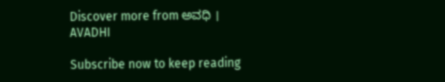Discover more from ಅವಧಿ । AVADHI

Subscribe now to keep reading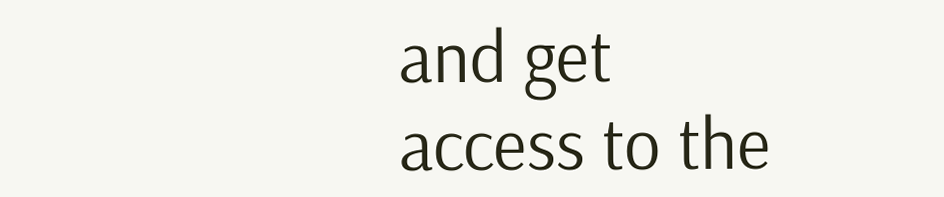and get access to the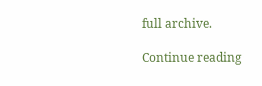full archive.

Continue reading